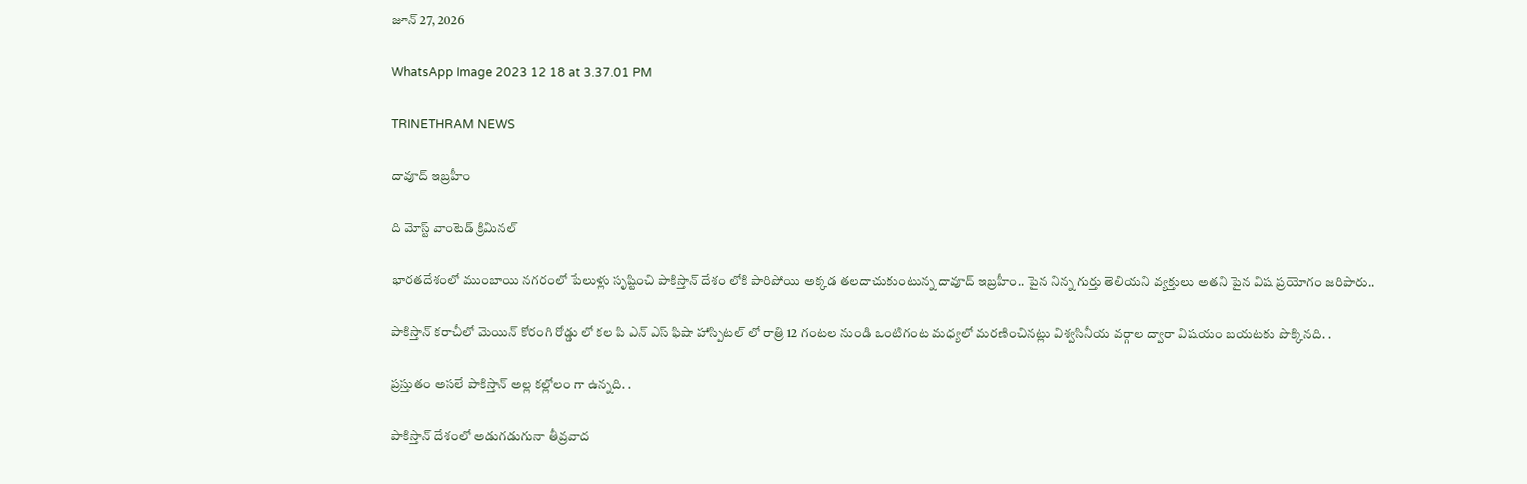జూన్ 27, 2026

WhatsApp Image 2023 12 18 at 3.37.01 PM

TRINETHRAM NEWS

దావూద్ ఇబ్రహీం

ది మోస్ట్ వాంటెడ్ క్రిమినల్

భారతదేశంలో ముంబాయి నగరంలో పేలుళ్లు సృష్టించి పాకిస్తాన్ దేశం లోకి పారిపోయి అక్కడ తలదాచుకుంటున్న దావూద్ ఇబ్రహీం.. పైన నిన్న గుర్తు తెలియని వ్యక్తులు అతని పైన విష ప్రయోగం జరిపారు..

పాకిస్తాన్ కరాచీలో మెయిన్ కోరంగి రోడ్డు లో కల పి ఎన్ ఎస్ ఫిషా హాస్పిటల్ లో రాత్రి 12 గంటల నుండి ఒంటిగంట మధ్యలో మరణించినట్లు విశ్వసినీయ వర్గాల ద్వారా విషయం బయటకు పొక్కినది. .

ప్రస్తుతం అసలే పాకిస్తాన్ అల్ల కల్లోలం గా ఉన్నది. .

పాకిస్తాన్ దేశంలో అడుగడుగునా తీవ్రవాద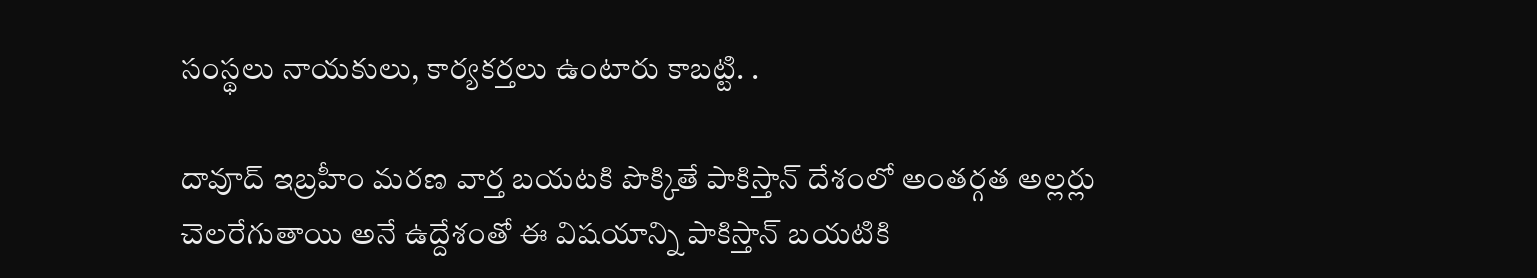సంస్థలు నాయకులు, కార్యకర్తలు ఉంటారు కాబట్టి. .

దావూద్ ఇబ్రహీం మరణ వార్త బయటకి పొక్కితే పాకిస్తాన్ దేశంలో అంతర్గత అల్లర్లు చెలరేగుతాయి అనే ఉద్దేశంతో ఈ విషయాన్ని పాకిస్తాన్ బయటికి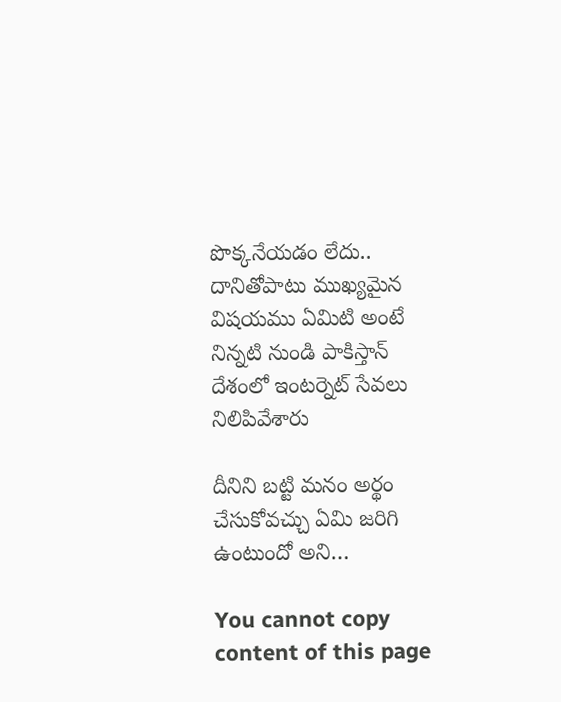పొక్కనేయడం లేదు..
దానితోపాటు ముఖ్యమైన విషయము ఏమిటి అంటే నిన్నటి నుండి పాకిస్తాన్ దేశంలో ఇంటర్నెట్ సేవలు నిలిపివేశారు

దీనిని బట్టి మనం అర్థం చేసుకోవచ్చు ఏమి జరిగి ఉంటుందో అని…

You cannot copy content of this page